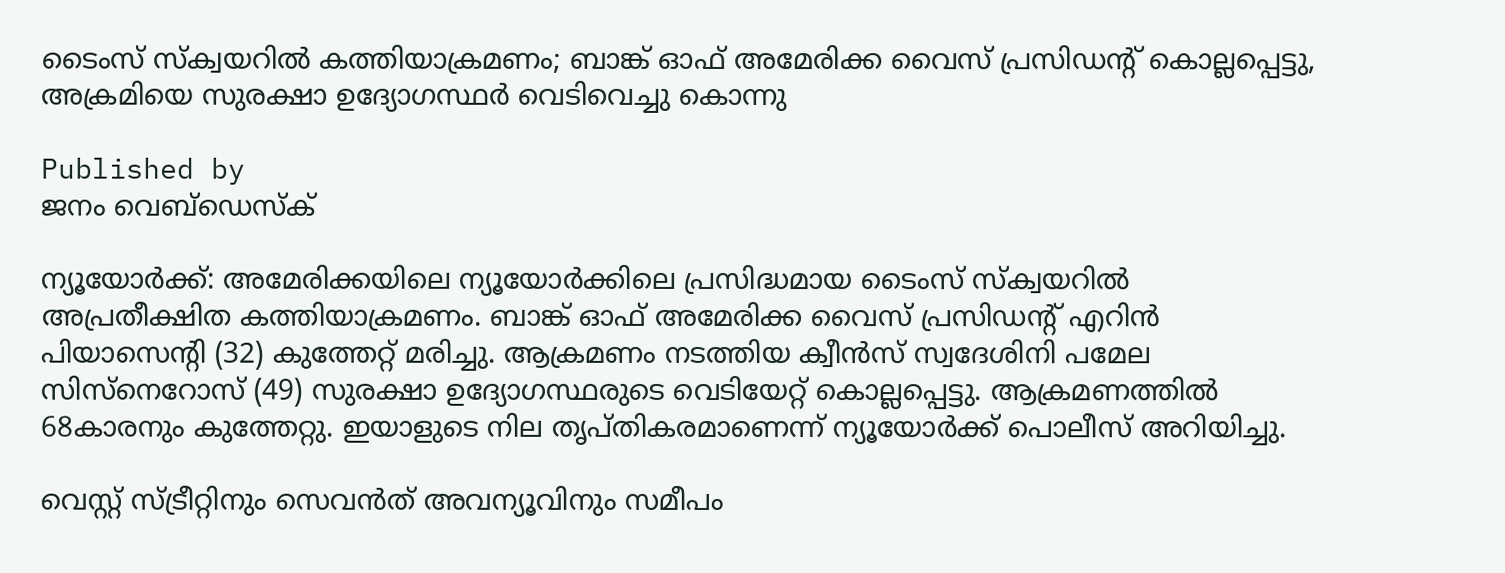ടൈംസ് സ്‌ക്വയറിൽ കത്തിയാക്രമണം; ബാങ്ക് ഓഫ് അമേരിക്ക വൈസ് പ്രസിഡന്റ് കൊല്ലപ്പെട്ടു, അക്രമിയെ സുരക്ഷാ ഉദ്യോഗസ്ഥർ വെടിവെച്ചു കൊന്നു

Published by
ജനം വെബ്‌ഡെസ്ക്

ന്യൂയോർക്ക്: അമേരിക്കയിലെ ന്യൂയോർക്കിലെ പ്രസിദ്ധമായ ടൈംസ് സ്‌ക്വയറിൽ അപ്രതീക്ഷിത കത്തിയാക്രമണം. ബാങ്ക് ഓഫ് അമേരിക്ക വൈസ് പ്രസിഡന്റ് എറിൻ പിയാസെന്റി (32) കുത്തേറ്റ് മരിച്ചു. ആക്രമണം നടത്തിയ ക്വീൻസ് സ്വദേശിനി പമേല സിസ്‌നെറോസ് (49) സുരക്ഷാ ഉദ്യോഗസ്ഥരുടെ വെടിയേറ്റ് കൊല്ലപ്പെട്ടു. ആക്രമണത്തിൽ 68കാരനും കുത്തേറ്റു. ഇയാളുടെ നില തൃപ്തികരമാണെന്ന് ന്യൂയോർക്ക് പൊലീസ് അറിയിച്ചു.

വെസ്റ്റ് സ്ട്രീറ്റിനും സെവൻത് അവന്യൂവിനും സമീപം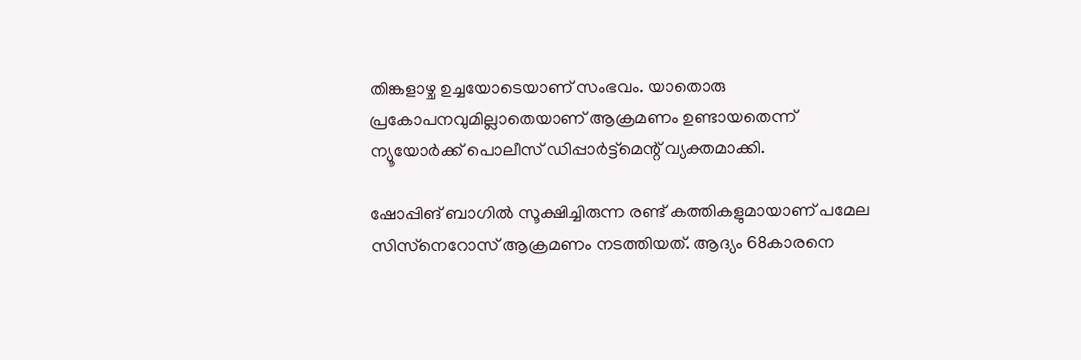തിങ്കളാഴ്ച ഉച്ചയോടെയാണ് സംഭവം. യാതൊരു പ്രകോപനവുമില്ലാതെയാണ് ആക്രമണം ഉണ്ടായതെന്ന് ന്യൂയോർക്ക് പൊലീസ് ഡിപ്പാർട്ട്‌മെന്റ് വ്യക്തമാക്കി.

ഷോപ്പിങ് ബാഗിൽ സൂക്ഷിച്ചിരുന്ന രണ്ട് കത്തികളുമായാണ് പമേല സിസ്‌നെറോസ് ആക്രമണം നടത്തിയത്. ആദ്യം 68കാരനെ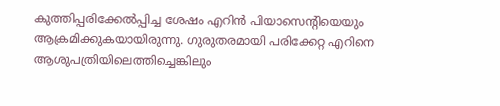കുത്തിപ്പരിക്കേൽപ്പിച്ച ശേഷം എറിൻ പിയാസെന്റിയെയും ആക്രമിക്കുകയായിരുന്നു. ഗുരുതരമായി പരിക്കേറ്റ എറിനെ ആശുപത്രിയിലെത്തിച്ചെങ്കിലും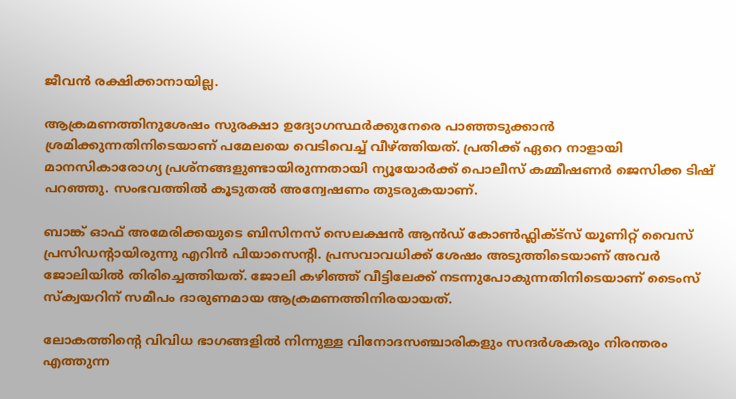ജീവൻ രക്ഷിക്കാനായില്ല.

ആക്രമണത്തിനുശേഷം സുരക്ഷാ ഉദ്യോഗസ്ഥർക്കുനേരെ പാഞ്ഞടുക്കാൻ ശ്രമിക്കുന്നതിനിടെയാണ് പമേലയെ വെടിവെച്ച് വീഴ്‌ത്തിയത്. പ്രതിക്ക് ഏറെ നാളായി മാനസികാരോഗ്യ പ്രശ്‌നങ്ങളുണ്ടായിരുന്നതായി ന്യൂയോർക്ക് പൊലീസ് കമ്മീഷണർ ജെസിക്ക ടിഷ് പറഞ്ഞു. സംഭവത്തിൽ കൂടുതൽ അന്വേഷണം തുടരുകയാണ്.

ബാങ്ക് ഓഫ് അമേരിക്കയുടെ ബിസിനസ് സെലക്ഷൻ ആൻഡ് കോൺഫ്ലിക്ട്സ് യൂണിറ്റ് വൈസ് പ്രസിഡന്റായിരുന്നു എറിൻ പിയാസെന്റി. പ്രസവാവധിക്ക് ശേഷം അടുത്തിടെയാണ് അവർ ജോലിയിൽ തിരിച്ചെത്തിയത്. ജോലി കഴിഞ്ഞ് വീട്ടിലേക്ക് നടന്നുപോകുന്നതിനിടെയാണ് ടൈംസ് സ്‌ക്വയറിന് സമീപം ദാരുണമായ ആക്രമണത്തിനിരയായത്.

ലോകത്തിന്റെ വിവിധ ഭാഗങ്ങളിൽ നിന്നുള്ള വിനോദസഞ്ചാരികളും സന്ദർശകരും നിരന്തരം എത്തുന്ന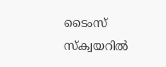ടൈംസ് സ്‌ക്വയറിൽ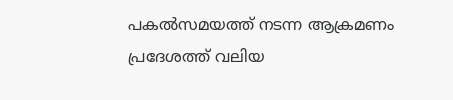പകൽസമയത്ത് നടന്ന ആക്രമണം പ്രദേശത്ത് വലിയ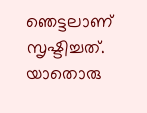ഞെട്ടലാണ് സൃഷ്ടിച്ചത്. യാതൊരു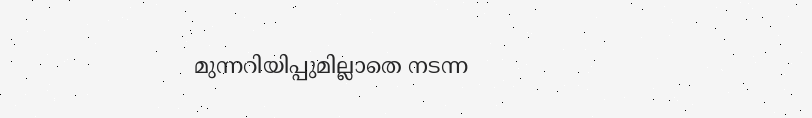മുന്നറിയിപ്പുമില്ലാതെ നടന്ന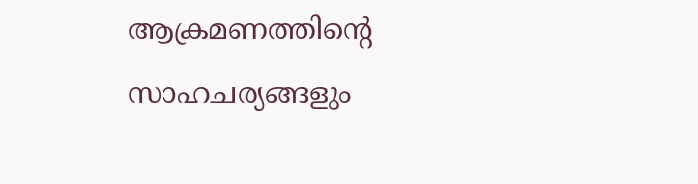ആക്രമണത്തിന്റെ സാഹചര്യങ്ങളും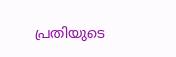പ്രതിയുടെ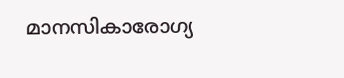മാനസികാരോഗ്യ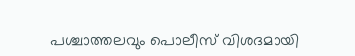പശ്ചാത്തലവും പൊലീസ് വിശദമായി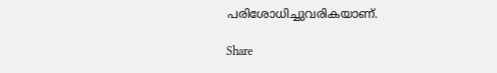പരിശോധിച്ചുവരികയാണ്.

Share